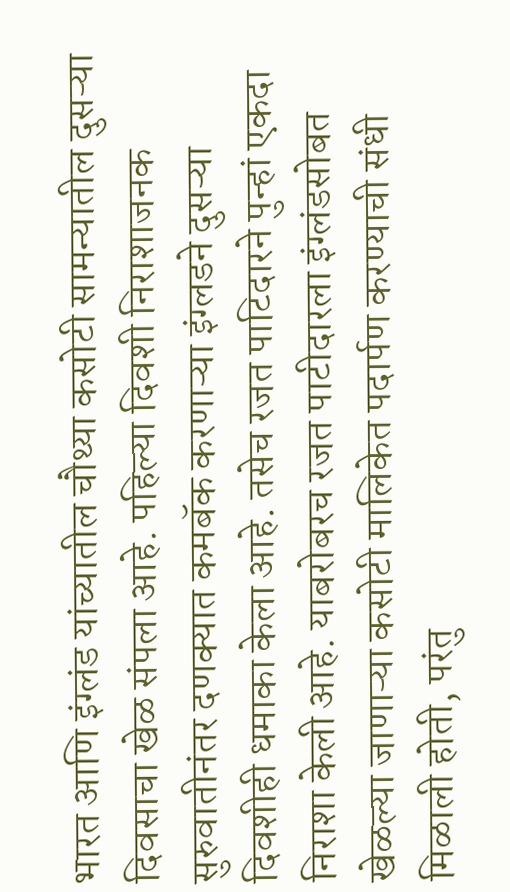भारत आणि इंग्लंड यांच्यातील चौथ्या कसोटी सामन्यातील दुसऱ्या दिवसाचा खेळ संपला आहे. पहिल्या दिवशी निराशाजनक सुरुवातीनंतर दणक्यात कमबॅक करणाऱ्या इंग्लडने दुसऱ्या दिवशीही धमाका केला आहे. तसेच रजत पाटिदारने पुन्हां एकदा निराशा केली आहे. याबरोबरच रजत पाटीदारला इंग्लंडसोबत खेळल्या जाणाऱ्या कसोटी मालिकेत पदार्पण करण्याची संधी मिळाली होती, परंतु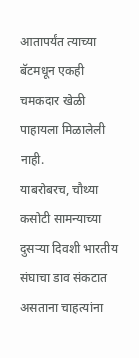आतापर्यंत त्याच्या बॅटमधून एकही चमकदार खेळी पाहायला मिळालेली नाही.
याबरोबरच, चौथ्या कसोटी सामन्याच्या दुसऱ्या दिवशी भारतीय संघाचा डाव संकटात असताना चाहत्यांना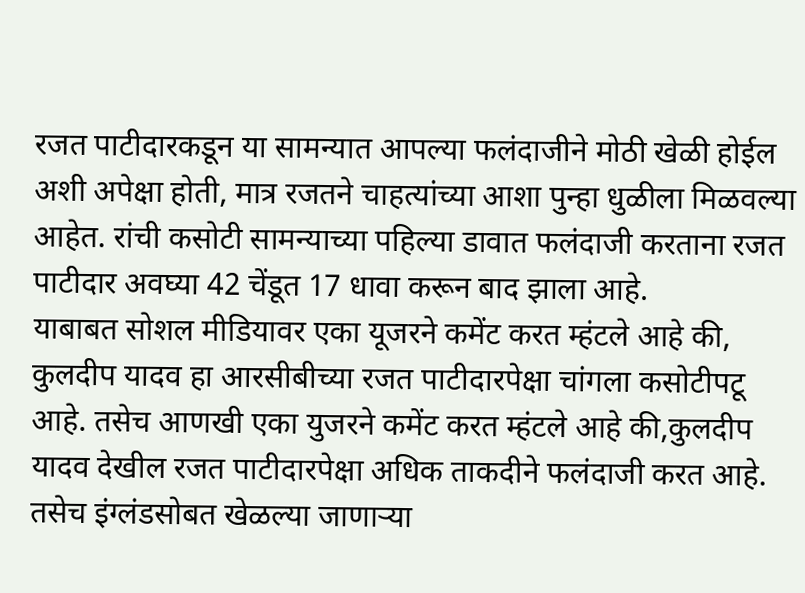रजत पाटीदारकडून या सामन्यात आपल्या फलंदाजीने मोठी खेळी होईल अशी अपेक्षा होती, मात्र रजतने चाहत्यांच्या आशा पुन्हा धुळीला मिळवल्या आहेत. रांची कसोटी सामन्याच्या पहिल्या डावात फलंदाजी करताना रजत पाटीदार अवघ्या 42 चेंडूत 17 धावा करून बाद झाला आहे.
याबाबत सोशल मीडियावर एका यूजरने कमेंट करत म्हंटले आहे की, कुलदीप यादव हा आरसीबीच्या रजत पाटीदारपेक्षा चांगला कसोटीपटू आहे. तसेच आणखी एका युजरने कमेंट करत म्हंटले आहे की,कुलदीप यादव देखील रजत पाटीदारपेक्षा अधिक ताकदीने फलंदाजी करत आहे.
तसेच इंग्लंडसोबत खेळल्या जाणाऱ्या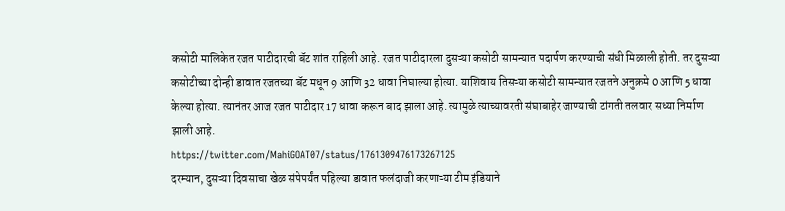कसोटी मालिकेत रजत पाटीदारची बॅट शांत राहिली आहे. रजत पाटीदारला दुसऱ्या कसोटी सामन्यात पदार्पण करण्याची संधी मिळाली होती. तर दुसऱ्या कसोटीच्या दोन्ही डावात रजतच्या बॅट मधून 9 आणि 32 धावा निघाल्या होत्या. याशिवाय तिसऱ्या कसोटी सामन्यात रजतने अनुक्रमे 0 आणि 5 धावा केल्या होत्या. त्यानंतर आज रजत पाटीदार 17 धावा करून बाद झाला आहे. त्यामुळे त्याच्यावरती संघाबाहेर जाण्याची टांगती तलवार सध्या निर्माण झाली आहे.
https://twitter.com/MahiGOAT07/status/1761309476173267125
दरम्यान, दुसऱ्या दिवसाचा खेळ संपेपर्यंत पहिल्या डावात फलंदाजी करणाऱ्या टीम इंडियाने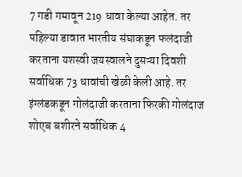7 गडी गमावून 219 धावा केल्या आहेत. तर पहिल्या डावात भारतीय संघाकडून फलंदाजी करताना यशस्वी जयस्वालने दुसऱ्या दिवशी सर्वाधिक 73 धावांची खेळी केली आहे. तर इंग्लंडकडून गोलंदाजी करताना फिरकी गोलंदाज शोएब बशीरने सर्वाधिक 4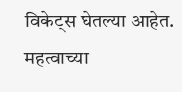विकेट्स घेतल्या आहेत.
महत्वाच्या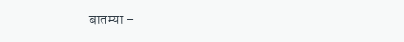बातम्या –